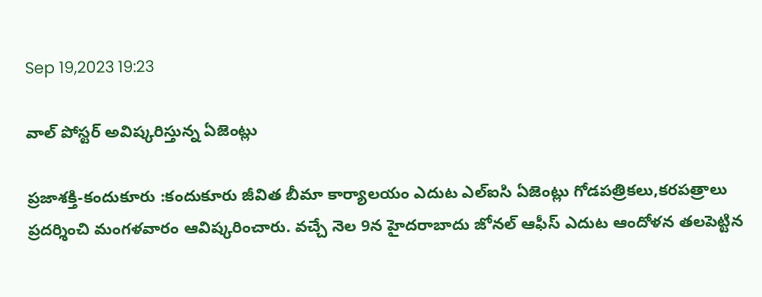Sep 19,2023 19:23

వాల్‌ పోస్టర్‌ అవిష్కరిస్తున్న ఏజెంట్లు

ప్రజాశక్తి-కందుకూరు :కందుకూరు జీవిత బీమా కార్యాలయం ఎదుట ఎల్‌ఐసి ఏజెంట్లు గోడపత్రికలు,కరపత్రాలు ప్రదర్శించి మంగళవారం ఆవిష్కరించారు. వచ్చే నెల 9న హైదరాబాదు జోనల్‌ ఆఫీస్‌ ఎదుట ఆందోళన తలపెట్టిన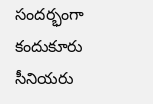సందర్భంగా కందుకూరు సీనియరు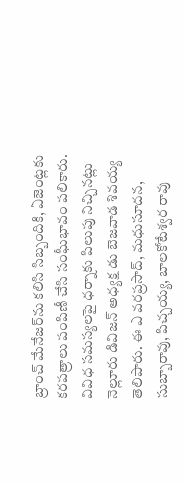బ్రాంచ్‌ మేనేజర్‌ను కలిసి సిబ్బందికి, ఏజెంట్లకు కరపత్రాలు పంపిణీ చేసి సంఘీభావం పలికారు. వివిధ సమస్యలపై ధర్నాకు పిలుపు నిచ్చినట్లు నెల్లూరు డివిజన్‌ అధ్యక్ష డు బెజవాడ శివయ్య తెలిపారు. ఈ ఎ వరప్రసాద్‌, మధుసూదన, సుబ్బారావు, పిచ్చయ్య, బాలకోటేశ్వర రావు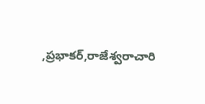,ప్రభాకర్‌,రాజేశ్వరాచారి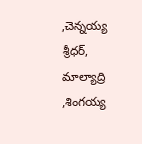,చెన్నయ్య శ్రీధర్‌, మాల్యాద్రి ,శింగయ్య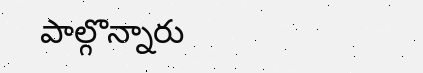పాల్గొన్నారు